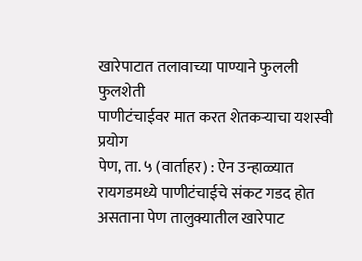खारेपाटात तलावाच्या पाण्याने फुलली फुलशेती
पाणीटंचाईवर मात करत शेतकऱ्याचा यशस्वी प्रयोग
पेण, ता. ५ (वार्ताहर) : ऐन उन्हाळ्यात रायगडमध्ये पाणीटंचाईचे संकट गडद होत असताना पेण तालुक्यातील खारेपाट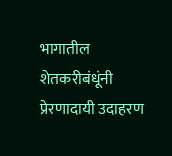भागातील शेतकरीबंधूंनी प्रेरणादायी उदाहरण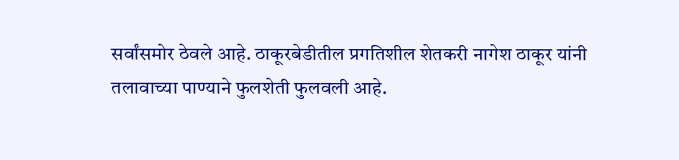सर्वांसमोर ठेवले आहे. ठाकूरबेडीतील प्रगतिशील शेतकरी नागेश ठाकूर यांनी तलावाच्या पाण्याने फुलशेती फुलवली आहे.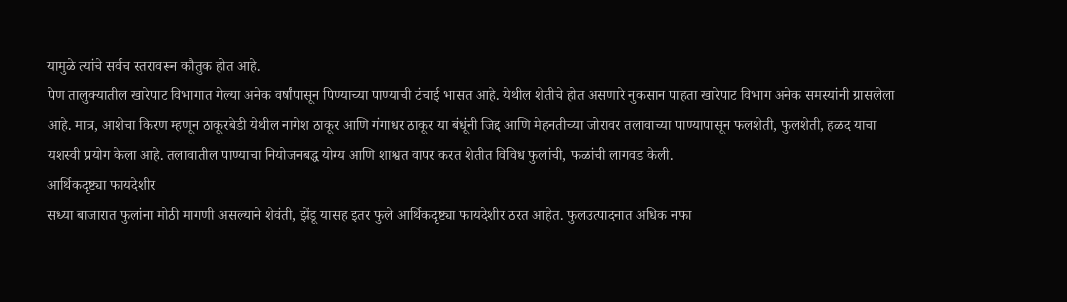यामुळे त्यांचे सर्वच स्तरावरून कौतुक होत आहे.
पेण तालुक्यातील खारेपाट विभागात गेल्या अनेक वर्षांपासून पिण्याच्या पाण्याची टंचाई भासत आहे. येथील शेतीचे होत असणारे नुकसान पाहता खारेपाट विभाग अनेक समस्यांनी ग्रासलेला आहे. मात्र, आशेचा किरण म्हणून ठाकूरबेडी येथील नागेश ठाकूर आणि गंगाधर ठाकूर या बंधूंनी जिद्द आणि मेहनतीच्या जोरावर तलावाच्या पाण्यापासून फलशेती, फुलशेती, हळद याचा यशस्वी प्रयोग केला आहे. तलावातील पाण्याचा नियोजनबद्ध योग्य आणि शाश्वत वापर करत शेतीत विविध फुलांची, फळांची लागवड केली.
आर्थिकदृष्ट्या फायदेशीर
सध्या बाजारात फुलांना मोठी मागणी असल्याने शेवंती, झेंडू यासह इतर फुले आर्थिकदृष्ट्या फायदेशीर ठरत आहेत. फुलउत्पादनात अधिक नफा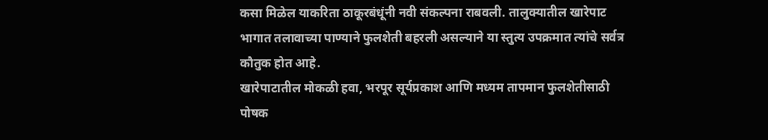कसा मिळेल याकरिता ठाकूरबंधूंनी नवी संकल्पना राबवली. तालुक्यातील खारेपाट भागात तलावाच्या पाण्याने फुलशेती बहरली असल्याने या स्तुत्य उपक्रमात त्यांचे सर्वत्र कौतुक होत आहे.
खारेपाटातील मोकळी हवा, भरपूर सूर्यप्रकाश आणि मध्यम तापमान फुलशेतीसाठी पोषक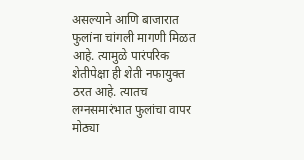असल्याने आणि बाजारात फुलांना चांगली मागणी मिळत आहे. त्यामुळे पारंपरिक शेतीपेक्षा ही शेती नफायुक्त ठरत आहे. त्यातच लग्नसमारंभात फुलांचा वापर मोठ्या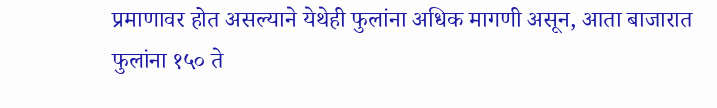प्रमाणावर होत असल्याने येथेही फुलांना अधिक मागणी असून, आता बाजारात फुलांना १५० ते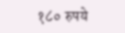१८० रुपये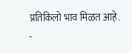प्रतिकिलो भाव मिळत आहे.
-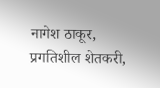नागेश ठाकूर, प्रगतिशील शेतकरी,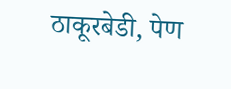ठाकूरबेडी, पेण